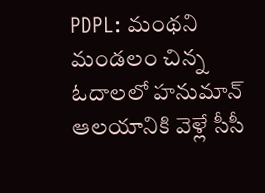PDPL: మంథని మండలం చిన్న ఓదాలలో హనుమాన్ ఆలయానికి వెళ్లే సీసీ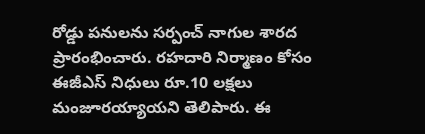రోడ్డు పనులను సర్పంచ్ నాగుల శారద ప్రారంభించారు. రహదారి నిర్మాణం కోసం ఈజీఎస్ నిధులు రూ.10 లక్షలు మంజూరయ్యాయని తెలిపారు. ఈ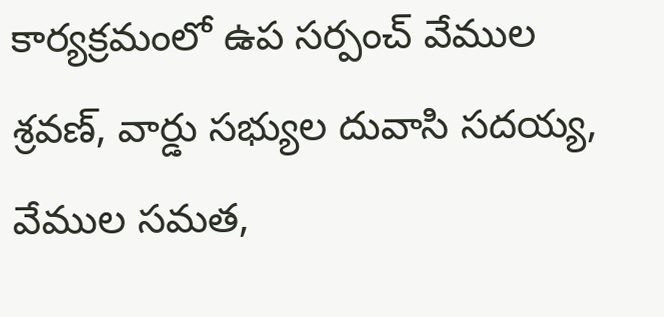కార్యక్రమంలో ఉప సర్పంచ్ వేముల శ్రవణ్, వార్డు సభ్యుల దువాసి సదయ్య, వేముల సమత,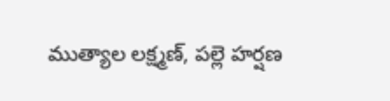ముత్యాల లక్ష్మణ్, పల్లె హర్షణ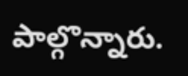పాల్గొన్నారు.